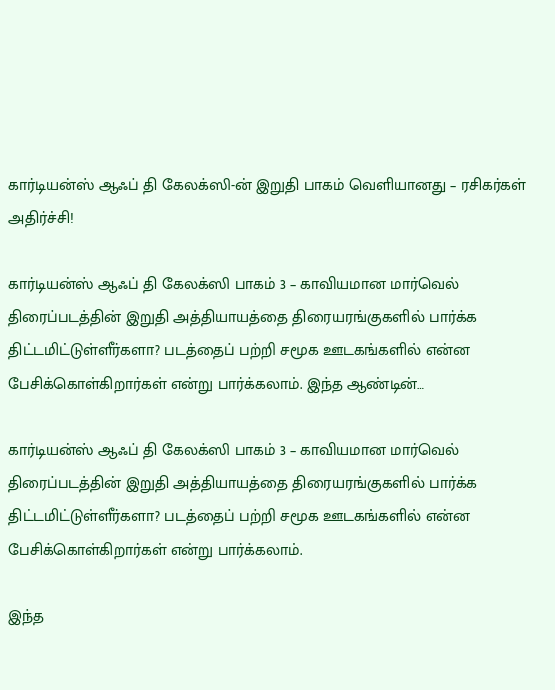கார்டியன்ஸ் ஆஃப் தி கேலக்ஸி-ன் இறுதி பாகம் வெளியானது – ரசிகர்கள் அதிர்ச்சி!

கார்டியன்ஸ் ஆஃப் தி கேலக்ஸி பாகம் 3 – காவியமான மார்வெல் திரைப்படத்தின் இறுதி அத்தியாயத்தை திரையரங்குகளில் பார்க்க திட்டமிட்டுள்ளீர்களா? படத்தைப் பற்றி சமூக ஊடகங்களில் என்ன பேசிக்கொள்கிறார்கள் என்று பார்க்கலாம். இந்த ஆண்டின்…

கார்டியன்ஸ் ஆஃப் தி கேலக்ஸி பாகம் 3 – காவியமான மார்வெல் திரைப்படத்தின் இறுதி அத்தியாயத்தை திரையரங்குகளில் பார்க்க திட்டமிட்டுள்ளீர்களா? படத்தைப் பற்றி சமூக ஊடகங்களில் என்ன பேசிக்கொள்கிறார்கள் என்று பார்க்கலாம்.

இந்த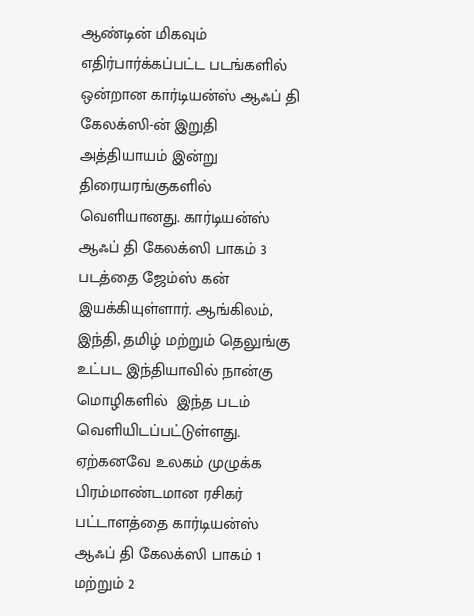ஆண்டின் மிகவும் எதிர்பார்க்கப்பட்ட படங்களில் ஒன்றான கார்டியன்ஸ் ஆஃப் தி கேலக்ஸி-ன் இறுதி அத்தியாயம் இன்று திரையரங்குகளில் வெளியானது. கார்டியன்ஸ் ஆஃப் தி கேலக்ஸி பாகம் 3 படத்தை ஜேம்ஸ் கன் இயக்கியுள்ளார். ஆங்கிலம், இந்தி, தமிழ் மற்றும் தெலுங்கு உட்பட இந்தியாவில் நான்கு மொழிகளில்  இந்த படம் வெளியிடப்பட்டுள்ளது. ஏற்கனவே உலகம் முழுக்க பிரம்மாண்டமான ரசிகர் பட்டாளத்தை கார்டியன்ஸ் ஆஃப் தி கேலக்ஸி பாகம் 1 மற்றும் 2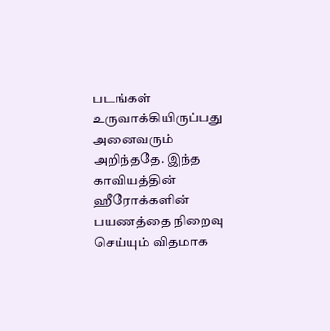படங்கள் உருவாக்கியிருப்பது அனைவரும் அறிந்ததே. இந்த காவியத்தின் ஹீரோக்களின் பயணத்தை நிறைவு செய்யும் விதமாக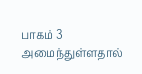பாகம் 3 அமைந்துள்ளதால்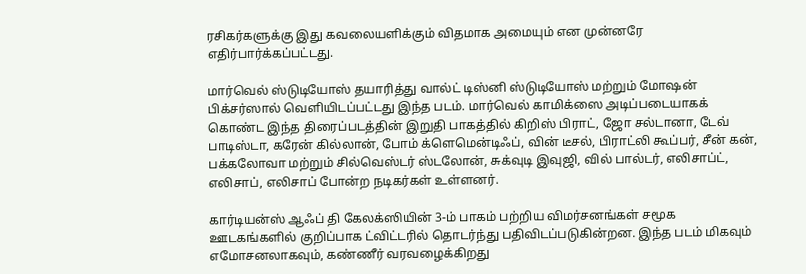ரசிகர்களுக்கு இது கவலையளிக்கும் விதமாக அமையும் என முன்னரே எதிர்பார்க்கப்பட்டது.

மார்வெல் ஸ்டுடியோஸ் தயாரித்து வால்ட் டிஸ்னி ஸ்டுடியோஸ் மற்றும் மோஷன் பிக்சர்ஸால் வெளியிடப்பட்டது இந்த படம். மார்வெல் காமிக்ஸை அடிப்படையாகக் கொண்ட இந்த திரைப்படத்தின் இறுதி பாகத்தில் கிறிஸ் பிராட், ஜோ சல்டானா, டேவ் பாடிஸ்டா, கரேன் கில்லான், போம் க்ளெமென்டிஃப், வின் டீசல், பிராட்லி கூப்பர், சீன் கன், பக்கலோவா மற்றும் சில்வெஸ்டர் ஸ்டலோன், சுக்வுடி இவுஜி, வில் பால்டர், எலிசாப்ட், எலிசாப், எலிசாப் போன்ற நடிகர்கள் உள்ளனர்.

கார்டியன்ஸ் ஆஃப் தி கேலக்ஸியின் 3-ம் பாகம் பற்றிய விமர்சனங்கள் சமூக ஊடகங்களில் குறிப்பாக ட்விட்டரில் தொடர்ந்து பதிவிடப்படுகின்றன. இந்த படம் மிகவும் எமோசனலாகவும், கண்ணீர் வரவழைக்கிறது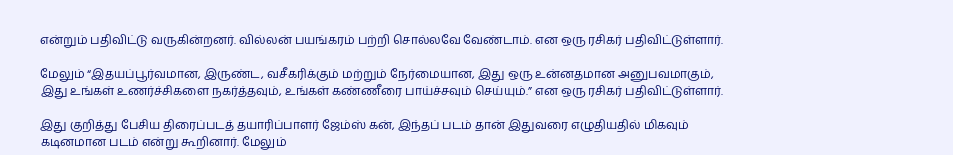என்றும் பதிவிட்டு வருகின்றனர். வில்லன் பயங்கரம் பற்றி சொல்லவே வேண்டாம். என ஒரு ரசிகர் பதிவிட்டுள்ளார்.

மேலும் “இதயப்பூர்வமான, இருண்ட, வசீகரிக்கும் மற்றும் நேர்மையான, இது ஒரு உன்னதமான அனுபவமாகும், இது உங்கள் உணர்ச்சிகளை நகர்த்தவும், உங்கள் கண்ணீரை பாய்ச்சவும் செய்யும்.” என ஒரு ரசிகர் பதிவிட்டுள்ளார்.

இது குறித்து பேசிய திரைப்படத் தயாரிப்பாளர் ஜேம்ஸ் கன், இந்தப் படம் தான் இதுவரை எழுதியதில் மிகவும் கடினமான படம் என்று கூறினார். மேலும்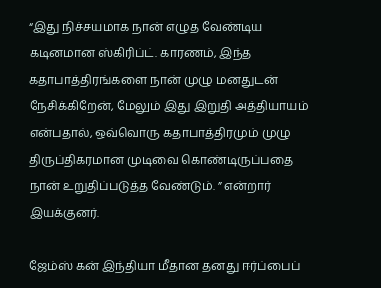“இது நிச்சயமாக நான் எழுத வேண்டிய கடினமான ஸ்கிரிப்ட். காரணம், இந்த கதாபாத்திரங்களை நான் முழு மனதுடன் நேசிக்கிறேன், மேலும் இது இறுதி அத்தியாயம் என்பதால், ஒவ்வொரு கதாபாத்திரமும் முழு திருப்திகரமான முடிவை கொண்டிருப்பதை நான் உறுதிப்படுத்த வேண்டும். ” என்றார் இயக்குனர்.

ஜேம்ஸ் கன் இந்தியா மீதான தனது ஈர்ப்பைப்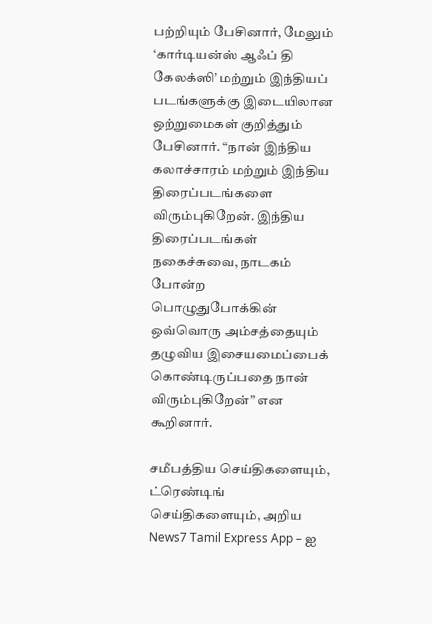பற்றியும் பேசினார், மேலும் ‘கார்டியன்ஸ் ஆஃப் தி கேலக்ஸி’ மற்றும் இந்தியப் படங்களுக்கு இடையிலான ஒற்றுமைகள் குறித்தும் பேசினார். “நான் இந்திய கலாச்சாரம் மற்றும் இந்திய திரைப்படங்களை விரும்புகிறேன். இந்திய திரைப்படங்கள் நகைச்சுவை, நாடகம் போன்ற பொழுதுபோக்கின் ஒவ்வொரு அம்சத்தையும் தழுவிய இசையமைப்பைக் கொண்டிருப்பதை நான் விரும்புகிறேன்” என கூறினார்.

சமீபத்திய செய்திகளையும், ட்ரெண்டிங் செய்திகளையும், அறிய News7 Tamil Express App – ஐ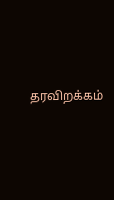தரவிறக்கம்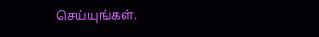செய்யுங்கள்.